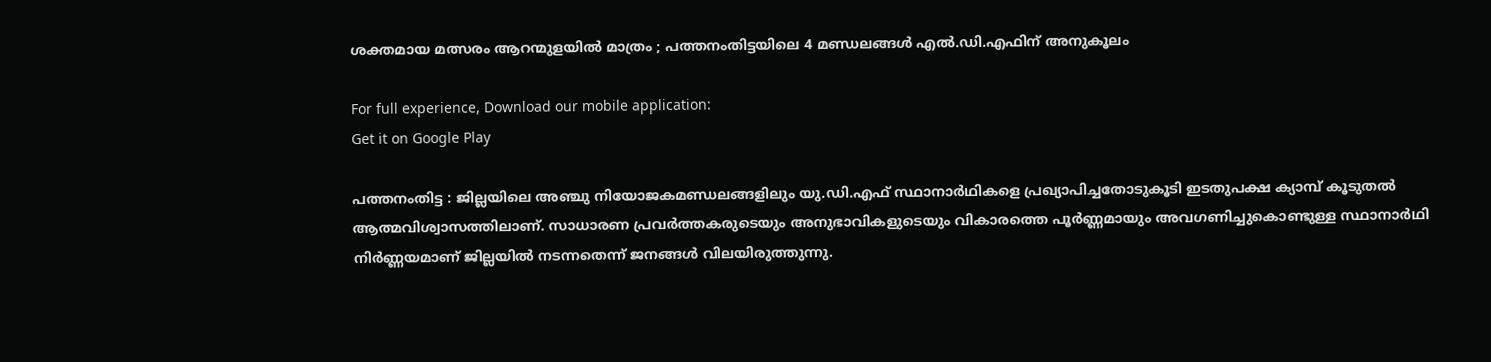ശക്തമായ മത്സരം ആറന്മുളയില്‍ മാത്രം ; പത്തനംതിട്ടയിലെ 4 മണ്ഡലങ്ങള്‍ എല്‍.ഡി.എഫിന് അനുകൂലം

For full experience, Download our mobile application:
Get it on Google Play

പത്തനംതിട്ട : ജില്ലയിലെ അഞ്ചു നിയോജകമണ്ഡലങ്ങളിലും യു.ഡി.എഫ് സ്ഥാനാര്‍ഥികളെ പ്രഖ്യാപിച്ചതോടുകൂടി ഇടതുപക്ഷ ക്യാമ്പ് കൂടുതല്‍ ആത്മവിശ്വാസത്തിലാണ്. സാധാരണ പ്രവര്‍ത്തകരുടെയും അനുഭാവികളുടെയും വികാരത്തെ പൂര്‍ണ്ണമായും അവഗണിച്ചുകൊണ്ടുള്ള സ്ഥാനാര്‍ഥി നിര്‍ണ്ണയമാണ് ജില്ലയില്‍ നടന്നതെന്ന് ജനങ്ങള്‍ വിലയിരുത്തുന്നു.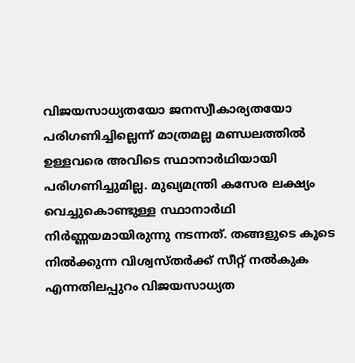വിജയസാധ്യതയോ ജനസ്വീകാര്യതയോ പരിഗണിച്ചില്ലെന്ന് മാത്രമല്ല മണ്ഡലത്തില്‍ ഉള്ളവരെ അവിടെ സ്ഥാനാര്‍ഥിയായി പരിഗണിച്ചുമില്ല. മുഖ്യമന്ത്രി കസേര ലക്ഷ്യം വെച്ചുകൊണ്ടുള്ള സ്ഥാനാര്‍ഥി നിര്‍ണ്ണയമായിരുന്നു നടന്നത്. തങ്ങളുടെ കൂടെ നില്‍ക്കുന്ന വിശ്വസ്തര്‍ക്ക് സീറ്റ് നല്‍കുക എന്നതിലപ്പുറം വിജയസാധ്യത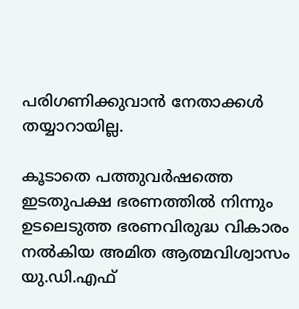പരിഗണിക്കുവാന്‍ നേതാക്കള്‍ തയ്യാറായില്ല.

കൂടാതെ പത്തുവര്‍ഷത്തെ ഇടതുപക്ഷ ഭരണത്തില്‍ നിന്നും ഉടലെടുത്ത ഭരണവിരുദ്ധ വികാരം നല്‍കിയ അമിത ആത്മവിശ്വാസം യു.ഡി.എഫ്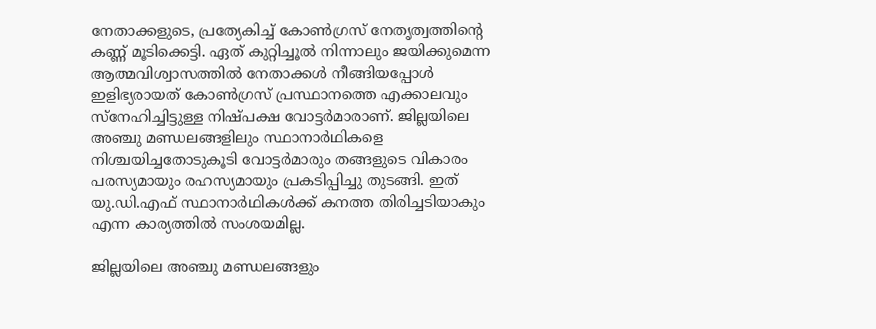നേതാക്കളുടെ, പ്രത്യേകിച്ച് കോണ്‍ഗ്രസ് നേതൃത്വത്തിന്റെ കണ്ണ് മൂടിക്കെട്ടി. ഏത് കുറ്റിച്ചൂല്‍ നിന്നാലും ജയിക്കുമെന്ന ആത്മവിശ്വാസത്തില്‍ നേതാക്കള്‍ നീങ്ങിയപ്പോള്‍ ഇളിഭ്യരായത് കോണ്‍ഗ്രസ് പ്രസ്ഥാനത്തെ എക്കാലവും സ്നേഹിച്ചിട്ടുള്ള നിഷ്പക്ഷ വോട്ടര്‍മാരാണ്. ജില്ലയിലെ അഞ്ചു മണ്ഡലങ്ങളിലും സ്ഥാനാര്‍ഥികളെ നിശ്ചയിച്ചതോടുകൂടി വോട്ടര്‍മാരും തങ്ങളുടെ വികാരം പരസ്യമായും രഹസ്യമായും പ്രകടിപ്പിച്ചു തുടങ്ങി. ഇത് യു.ഡി.എഫ് സ്ഥാനാര്‍ഥികള്‍ക്ക് കനത്ത തിരിച്ചടിയാകും എന്ന കാര്യത്തില്‍ സംശയമില്ല.

ജില്ലയിലെ അഞ്ചു മണ്ഡലങ്ങളും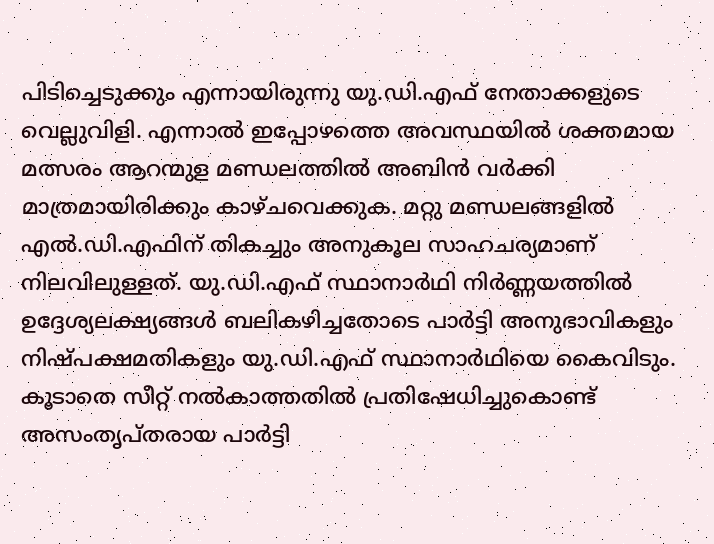പിടിച്ചെടുക്കും എന്നായിരുന്നു യു.ഡി.എഫ് നേതാക്കളുടെ വെല്ലുവിളി. എന്നാല്‍ ഇപ്പോഴത്തെ അവസ്ഥയില്‍ ശക്തമായ മത്സരം ആറന്മുള മണ്ഡലത്തില്‍ അബിന്‍ വര്‍ക്കി മാത്രമായിരിക്കും കാഴ്ചവെക്കുക. മറ്റു മണ്ഡലങ്ങളില്‍ എല്‍.ഡി.എഫിന് തികച്ചും അനുകൂല സാഹചര്യമാണ് നിലവിലുള്ളത്. യു.ഡി.എഫ് സ്ഥാനാര്‍ഥി നിര്‍ണ്ണയത്തില്‍ ഉദ്ദേശ്യലക്ഷ്യങ്ങള്‍ ബലികഴിച്ചതോടെ പാര്‍ട്ടി അനുഭാവികളും നിഷ്‌പക്ഷമതികളും യു.ഡി.എഫ്‌ സ്ഥാനാര്‍ഥിയെ കൈവിടും. കൂടാതെ സീറ്റ് നല്‍കാത്തതില്‍ പ്രതിഷേധിച്ചുകൊണ്ട് അസംതൃപ്തരായ പാര്‍ട്ടി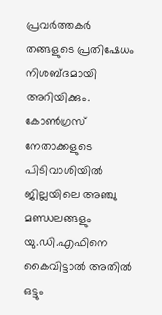പ്രവര്‍ത്തകര്‍ തങ്ങളുടെ പ്രതിഷേധം നിശബ്ദമായി അറിയിക്കും. കോണ്‍ഗ്രസ് നേതാക്കളുടെ പിടിവാശിയില്‍ ജില്ലയിലെ അഞ്ചു മണ്ഡലങ്ങളും യു.ഡി.എഫിനെ കൈവിട്ടാല്‍ അതില്‍ ഒട്ടും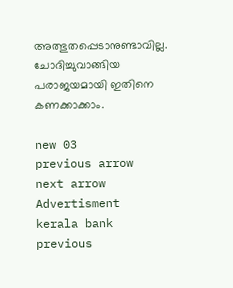അത്ഭുതപ്പെടാനുണ്ടാവില്ല. ചോദിച്ചുവാങ്ങിയ പരാജയമായി ഇതിനെ കണക്കാക്കാം.

new 03
previous arrow
next arrow
Advertisment
kerala bank
previous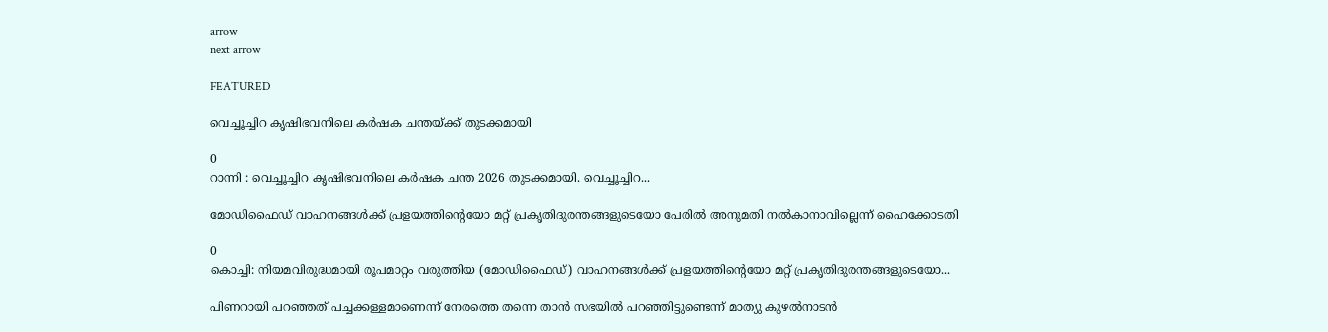arrow
next arrow

FEATURED

വെച്ചൂച്ചിറ കൃഷിഭവനിലെ കർഷക ചന്തയ്ക്ക് തുടക്കമായി

0
റാന്നി : വെച്ചൂച്ചിറ കൃഷിഭവനിലെ കർഷക ചന്ത 2026 തുടക്കമായി. വെച്ചൂച്ചിറ...

മോഡിഫൈഡ് വാഹനങ്ങള്‍ക്ക് പ്രളയത്തിന്റെയോ മറ്റ് പ്രകൃതിദുരന്തങ്ങളുടെയോ പേരില്‍ അനുമതി നല്‍കാനാവില്ലെന്ന് ഹൈക്കോടതി

0
കൊച്ചി: നിയമവിരുദ്ധമായി രൂപമാറ്റം വരുത്തിയ (മോഡിഫൈഡ്) വാഹനങ്ങള്‍ക്ക് പ്രളയത്തിന്റെയോ മറ്റ് പ്രകൃതിദുരന്തങ്ങളുടെയോ...

പിണറായി പറഞ്ഞത് പച്ചക്കള്ളമാണെന്ന് നേരത്തെ തന്നെ താൻ സഭയിൽ പറഞ്ഞിട്ടുണ്ടെന്ന് മാത്യു കുഴൽനാടൻ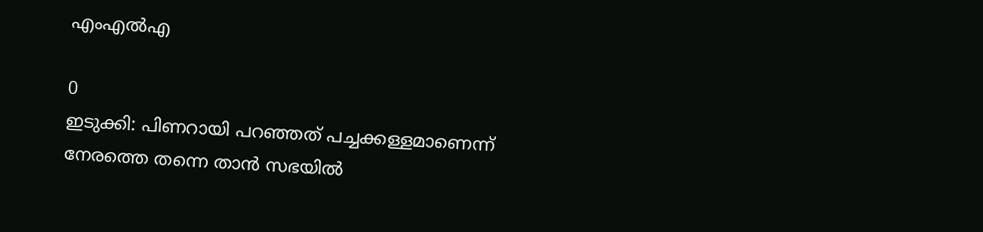എംഎൽഎ

0
ഇടുക്കി: പിണറായി പറഞ്ഞത് പച്ചക്കള്ളമാണെന്ന് നേരത്തെ തന്നെ താൻ സഭയിൽ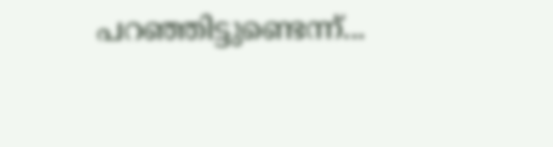പറഞ്ഞിട്ടുണ്ടെന്ന്...